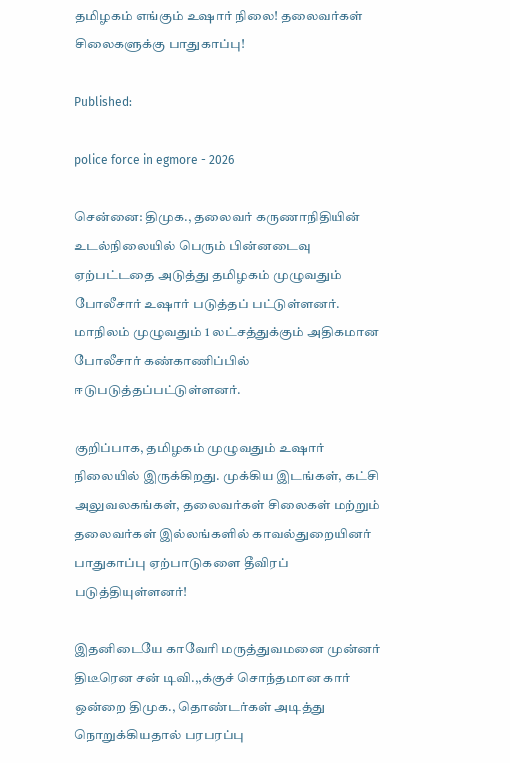தமிழகம் எங்கும் உஷார் நிலை! தலைவர்கள் சிலைகளுக்கு பாதுகாப்பு!

Published:

police force in egmore - 2026

சென்னை: திமுக., தலைவர் கருணாநிதியின் உடல்நிலையில் பெரும் பின்னடைவு ஏற்பட்டதை அடுத்து தமிழகம் முழுவதும் போலீசார் உஷார் படுத்தப் பட்டுள்ளனர். மாநிலம் முழுவதும் 1 லட்சத்துக்கும் அதிகமான போலீசார் கண்காணிப்பில் ஈடுபடுத்தப்பட்டுள்ளனர்.

குறிப்பாக, தமிழகம் முழுவதும் உஷார் நிலையில் இருக்கிறது. முக்கிய இடங்கள், கட்சி அலுவலகங்கள், தலைவர்கள் சிலைகள் மற்றும் தலைவர்கள் இல்லங்களில் காவல்துறையினர் பாதுகாப்பு ஏற்பாடுகளை தீவிரப் படுத்தியுள்ளனர்!

இதனிடையே காவேரி மருத்துவமனை முன்னர் திடீரென சன் டிவி.,,க்குச் சொந்தமான கார் ஒன்றை திமுக., தொண்டர்கள் அடித்து நொறுக்கியதால் பரபரப்பு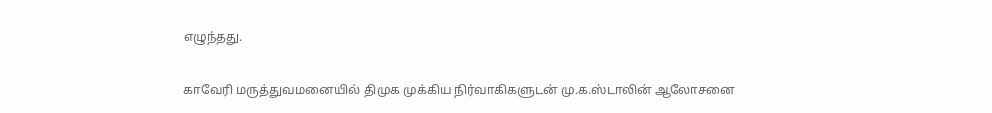எழுந்தது.

காவேரி மருத்துவமனையில் திமுக முக்கிய நிர்வாகிகளுடன் மு.க.ஸ்டாலின் ஆலோசனை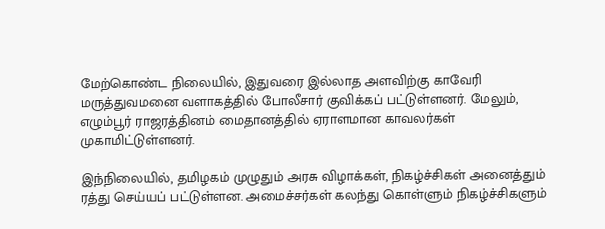மேற்கொண்ட நிலையில், இதுவரை இல்லாத அளவிற்கு காவேரி மருத்துவமனை வளாகத்தில் போலீசார் குவிக்கப் பட்டுள்ளனர். மேலும், எழும்பூர் ராஜரத்தினம் மைதானத்தில் ஏராளமான காவலர்கள் முகாமிட்டுள்ளனர்.

இந்நிலையில், தமிழகம் முழுதும் அரசு விழாக்கள், நிகழ்ச்சிகள் அனைத்தும் ரத்து செய்யப் பட்டுள்ளன. அமைச்சர்கள் கலந்து கொள்ளும் நிகழ்ச்சிகளும்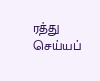ரத்து செய்யப்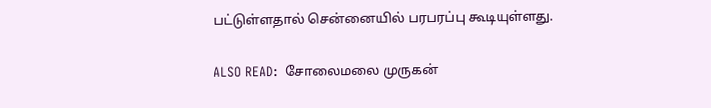பட்டுள்ளதால் சென்னையில் பரபரப்பு கூடியுள்ளது.

ALSO READ:  சோலைமலை முருகன்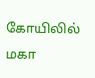கோயிலில் மகா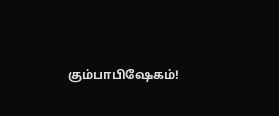கும்பாபிஷேகம்!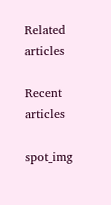Related articles

Recent articles

spot_img